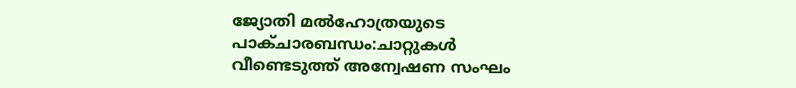ജ്യോതി മൽഹോത്രയുടെ പാക്ചാരബന്ധം:ചാറ്റുകൾ വീണ്ടെടുത്ത് അന്വേഷണ സംഘം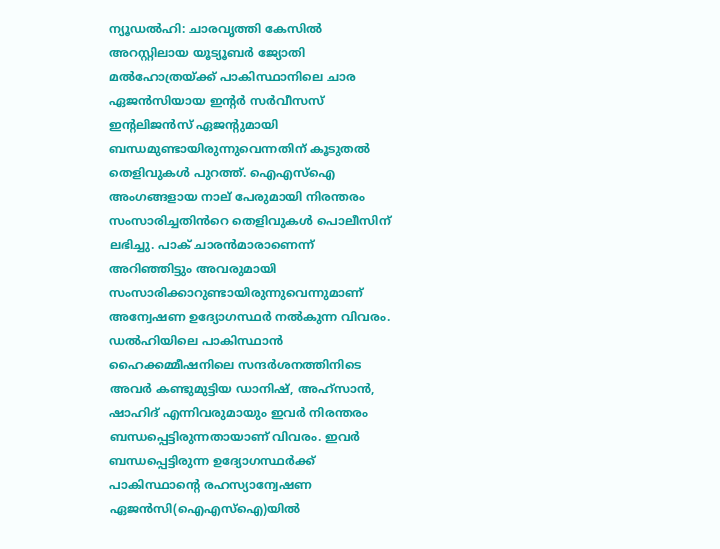ന്യൂഡൽഹി: ചാരവൃത്തി കേസിൽ അറസ്റ്റിലായ യൂട്യൂബർ ജ്യോതി മൽഹോത്രയ്ക്ക് പാകിസ്ഥാനിലെ ചാര ഏജൻസിയായ ഇന്റർ സർവീസസ് ഇന്റലിജൻസ് ഏജന്റുമായി ബന്ധമുണ്ടായിരുന്നുവെന്നതിന് കൂടുതൽ തെളിവുകൾ പുറത്ത്. ഐഎസ്‌ഐ അംഗങ്ങളായ നാല് പേരുമായി നിരന്തരം സംസാരിച്ചതിൻറെ തെളിവുകൾ പൊലീസിന് ലഭിച്ചു. പാക് ചാരൻമാരാണെന്ന് അറിഞ്ഞിട്ടും അവരുമായി സംസാരിക്കാറുണ്ടായിരുന്നുവെന്നുമാണ് അന്വേഷണ ഉദ്യോഗസ്ഥർ നൽകുന്ന വിവരം.
ഡൽഹിയിലെ പാകിസ്ഥാൻ ഹൈക്കമ്മീഷനിലെ സന്ദർശനത്തിനിടെ അവർ കണ്ടുമുട്ടിയ ഡാനിഷ്, അഹ്സാൻ, ഷാഹിദ് എന്നിവരുമായും ഇവർ നിരന്തരം ബന്ധപ്പെട്ടിരുന്നതായാണ് വിവരം. ഇവർ ബന്ധപ്പെട്ടിരുന്ന ഉദ്യോഗസ്ഥർക്ക് പാകിസ്ഥാന്റെ രഹസ്യാന്വേഷണ ഏജൻസി(ഐഎസ്ഐ)യിൽ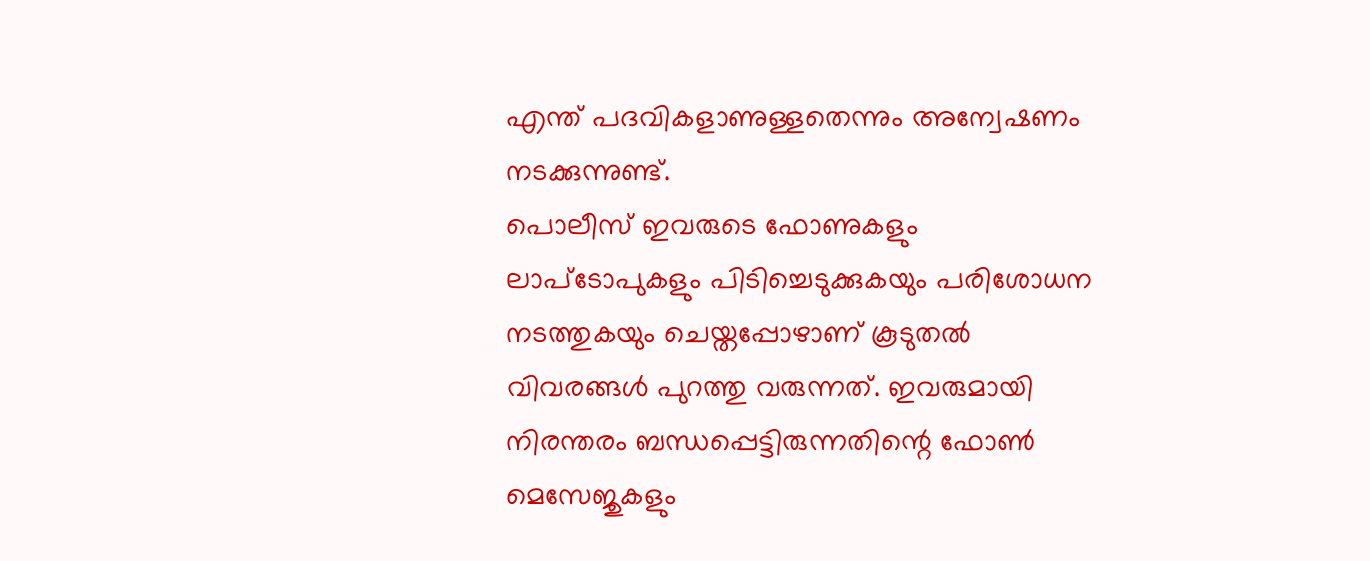എന്ത് പദവികളാണുള്ളതെന്നും അന്വേഷണം നടക്കുന്നുണ്ട്.
പൊലീസ് ഇവരുടെ ഫോണുകളും ലാപ്ടോപുകളും പിടിച്ചെടുക്കുകയും പരിശോധന നടത്തുകയും ചെയ്തപ്പോഴാണ് കൂടുതൽ വിവരങ്ങൾ പുറത്തു വരുന്നത്. ഇവരുമായി നിരന്തരം ബന്ധപ്പെട്ടിരുന്നതിന്റെ ഫോൺ മെസേജുകളും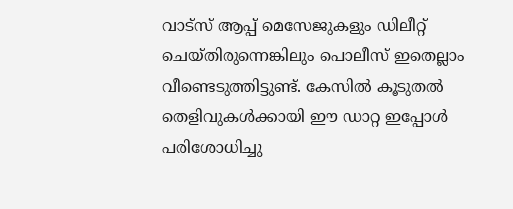വാട്സ് ആപ്പ് മെസേജുകളും ഡിലീറ്റ് ചെയ്തിരുന്നെങ്കിലും പൊലീസ് ഇതെല്ലാം വീണ്ടെടുത്തിട്ടുണ്ട്. കേസിൽ കൂടുതൽ തെളിവുകൾക്കായി ഈ ഡാറ്റ ഇപ്പോൾ പരിശോധിച്ചു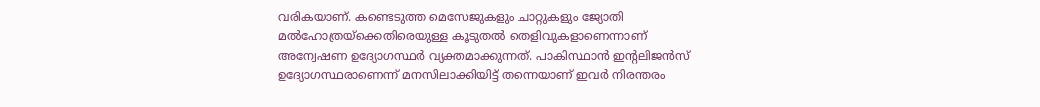വരികയാണ്. കണ്ടെടുത്ത മെസേജുകളും ചാറ്റുകളും ജ്യോതി മൽഹോത്രയ്ക്കെതിരെയുള്ള കൂടുതൽ തെളിവുകളാണെന്നാണ് അന്വേഷണ ഉദ്യോഗസ്ഥർ വ്യക്തമാക്കുന്നത്. പാകിസ്ഥാൻ ഇന്റലിജൻസ് ഉദ്യോഗസ്ഥരാണെന്ന് മനസിലാക്കിയിട്ട് തന്നെയാണ് ഇവർ നിരന്തരം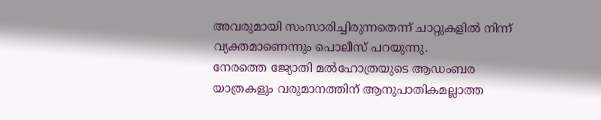അവരുമായി സംസാരിച്ചിരുന്നതെന്ന് ചാറ്റുകളിൽ നിന്ന് വ്യക്തമാണെന്നും പൊലീസ് പറയുന്നു.
നേരത്തെ ജ്യോതി മൽഹോത്രയുടെ ആഡംബര യാത്രകളും വരുമാനത്തിന് ആനുപാതികമല്ലാത്ത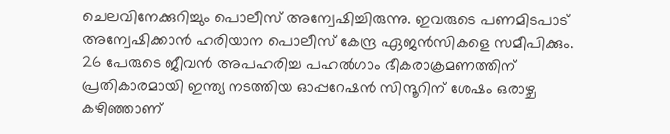ചെലവിനേക്കുറിച്ചും പൊലീസ് അന്വേഷിച്ചിരുന്നു. ഇവരുടെ പണമിടപാട് അന്വേഷിക്കാൻ ഹരിയാന പൊലീസ് കേന്ദ്ര ഏജൻസികളെ സമീപിക്കും. 26 പേരുടെ ജീവൻ അപഹരിച്ച പഹൽഗാം ഭീകരാക്രമണത്തിന് പ്രതികാരമായി ഇന്ത്യ നടത്തിയ ഓപ്പറേഷൻ സിന്ദൂറിന് ശേഷം ഒരാഴ്ച കഴിഞ്ഞാണ്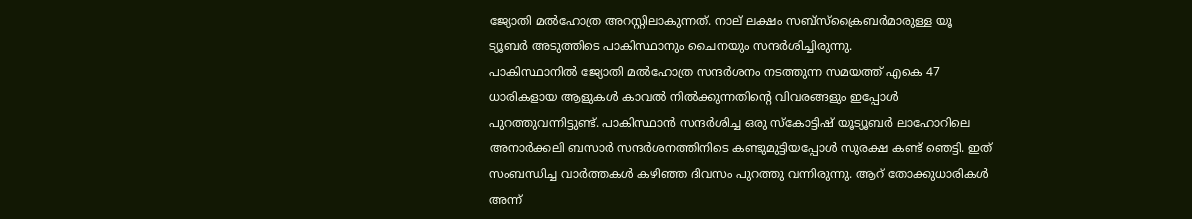ജ്യോതി മൽഹോത്ര അറസ്റ്റിലാകുന്നത്. നാല് ലക്ഷം സബ്സ്‌ക്രൈബർമാരുള്ള യൂ ട്യൂബർ അടുത്തിടെ പാകിസ്ഥാനും ചൈനയും സന്ദർശിച്ചിരുന്നു.
പാകിസ്ഥാനിൽ ജ്യോതി മൽഹോത്ര സന്ദർശനം നടത്തുന്ന സമയത്ത് എകെ 47 ധാരികളായ ആളുകൾ കാവൽ നിൽക്കുന്നതിന്റെ വിവരങ്ങളും ഇപ്പോൾ പുറത്തുവന്നിട്ടുണ്ട്. പാകിസ്ഥാൻ സന്ദർശിച്ച ഒരു സ്‌കോട്ടിഷ് യൂട്യൂബർ ലാഹോറിലെ അനാർക്കലി ബസാർ സന്ദർശനത്തിനിടെ കണ്ടുമുട്ടിയപ്പോൾ സുരക്ഷ കണ്ട് ഞെട്ടി. ഇത് സംബന്ധിച്ച വാർത്തകൾ കഴിഞ്ഞ ദിവസം പുറത്തു വന്നിരുന്നു. ആറ് തോക്കുധാരികൾ അന്ന്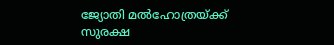ജ്യോതി മൽഹോത്രയ്ക്ക് സുരക്ഷ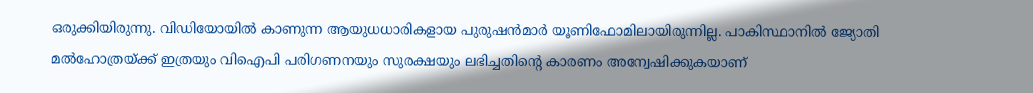ഒരുക്കിയിരുന്നു. വിഡിയോയിൽ കാണുന്ന ആയുധധാരികളായ പുരുഷൻമാർ യൂണിഫോമിലായിരുന്നില്ല. പാകിസ്ഥാനിൽ ജ്യോതി മൽഹോത്രയ്ക്ക് ഇത്രയും വിഐപി പരിഗണനയും സുരക്ഷയും ലഭിച്ചതിന്റെ കാരണം അന്വേഷിക്കുകയാണ്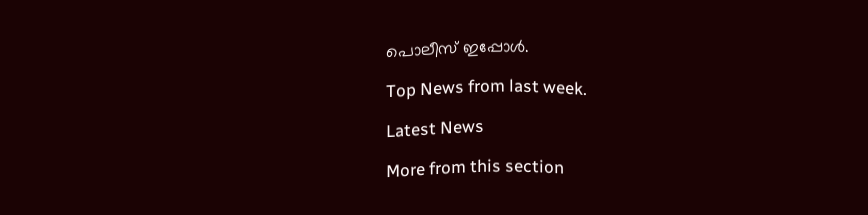പൊലീസ് ഇപ്പോൾ.

Top News from last week.

Latest News

More from this section